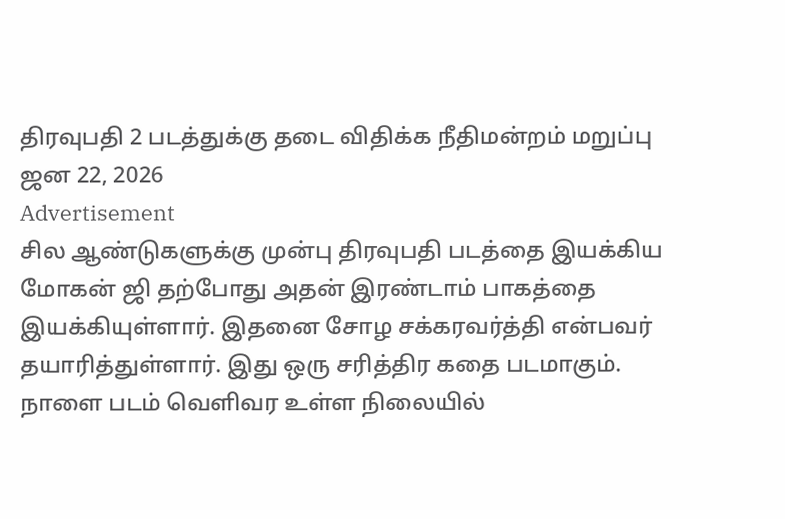திரவுபதி 2 படத்துக்கு தடை விதிக்க நீதிமன்றம் மறுப்பு
ஜன 22, 2026
Advertisement
சில ஆண்டுகளுக்கு முன்பு திரவுபதி படத்தை இயக்கிய மோகன் ஜி தற்போது அதன் இரண்டாம் பாகத்தை இயக்கியுள்ளார். இதனை சோழ சக்கரவர்த்தி என்பவர் தயாரித்துள்ளார். இது ஒரு சரித்திர கதை படமாகும்.
நாளை படம் வெளிவர உள்ள நிலையில்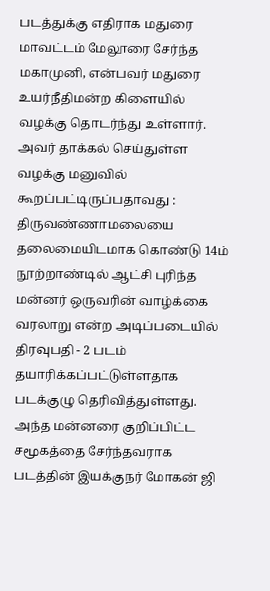படத்துக்கு எதிராக மதுரை மாவட்டம் மேலூரை சேர்ந்த மகாமுனி, என்பவர் மதுரை உயர்நீதிமன்ற கிளையில் வழக்கு தொடர்ந்து உள்ளார். அவர் தாக்கல் செய்துள்ள வழக்கு மனுவில் கூறப்பட்டிருப்பதாவது :
திருவண்ணாமலையை தலைமையிடமாக கொண்டு 14ம் நூற்றாண்டில் ஆட்சி புரிந்த மன்னர் ஒருவரின் வாழ்க்கை வரலாறு என்ற அடிப்படையில் திரவுபதி - 2 படம் தயாரிக்கப்பட்டுள்ளதாக படக்குழு தெரிவித்துள்ளது. அந்த மன்னரை குறிப்பிட்ட சமூகத்தை சேர்ந்தவராக படத்தின் இயக்குநர் மோகன் ஜி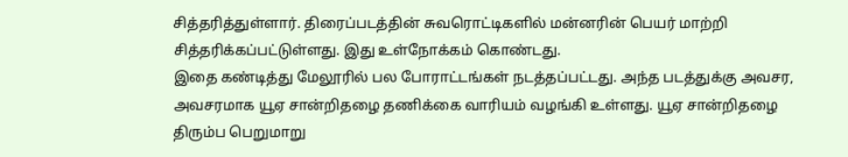சித்தரித்துள்ளார். திரைப்படத்தின் சுவரொட்டிகளில் மன்னரின் பெயர் மாற்றி சித்தரிக்கப்பட்டுள்ளது. இது உள்நோக்கம் கொண்டது.
இதை கண்டித்து மேலூரில் பல போராட்டங்கள் நடத்தப்பட்டது. அந்த படத்துக்கு அவசர, அவசரமாக யூஏ சான்றிதழை தணிக்கை வாரியம் வழங்கி உள்ளது. யூஏ சான்றிதழை திரும்ப பெறுமாறு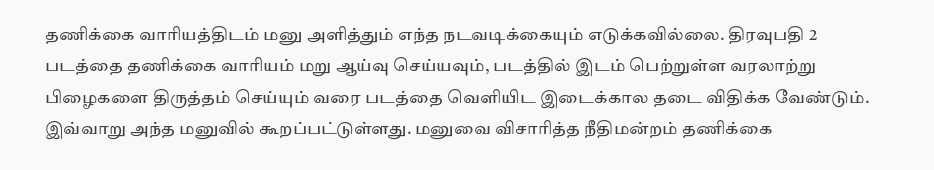தணிக்கை வாரியத்திடம் மனு அளித்தும் எந்த நடவடிக்கையும் எடுக்கவில்லை. திரவுபதி 2 படத்தை தணிக்கை வாரியம் மறு ஆய்வு செய்யவும், படத்தில் இடம் பெற்றுள்ள வரலாற்று பிழைகளை திருத்தம் செய்யும் வரை படத்தை வெளியிட இடைக்கால தடை விதிக்க வேண்டும்.
இவ்வாறு அந்த மனுவில் கூறப்பட்டுள்ளது. மனுவை விசாரித்த நீதிமன்றம் தணிக்கை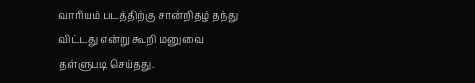வாரியம் படத்திற்கு சான்றிதழ் தந்து விட்டது என்று கூறி மனுவை தள்ளுபடி செய்தது.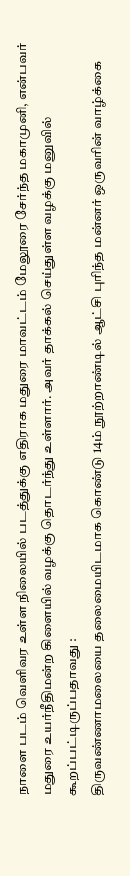நாளை படம் வெளிவர உள்ள நிலையில் படத்துக்கு எதிராக மதுரை மாவட்டம் மேலூரை சேர்ந்த மகாமுனி, என்பவர் மதுரை உயர்நீதிமன்ற கிளையில் வழக்கு தொடர்ந்து உள்ளார். அவர் தாக்கல் செய்துள்ள வழக்கு மனுவில் கூறப்பட்டிருப்பதாவது :
திருவண்ணாமலையை தலைமையிடமாக கொண்டு 14ம் நூற்றாண்டில் ஆட்சி புரிந்த மன்னர் ஒருவரின் வாழ்க்கை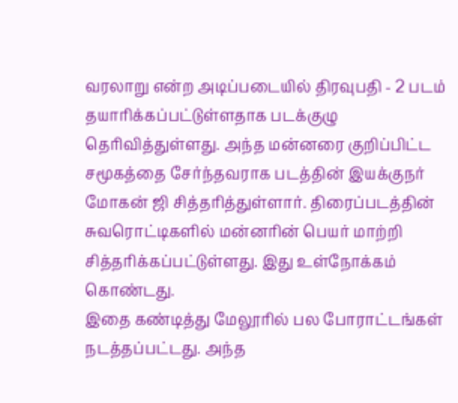வரலாறு என்ற அடிப்படையில் திரவுபதி - 2 படம் தயாரிக்கப்பட்டுள்ளதாக படக்குழு தெரிவித்துள்ளது. அந்த மன்னரை குறிப்பிட்ட சமூகத்தை சேர்ந்தவராக படத்தின் இயக்குநர் மோகன் ஜி சித்தரித்துள்ளார். திரைப்படத்தின் சுவரொட்டிகளில் மன்னரின் பெயர் மாற்றி சித்தரிக்கப்பட்டுள்ளது. இது உள்நோக்கம் கொண்டது.
இதை கண்டித்து மேலூரில் பல போராட்டங்கள் நடத்தப்பட்டது. அந்த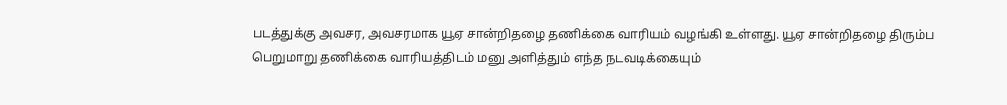படத்துக்கு அவசர, அவசரமாக யூஏ சான்றிதழை தணிக்கை வாரியம் வழங்கி உள்ளது. யூஏ சான்றிதழை திரும்ப பெறுமாறு தணிக்கை வாரியத்திடம் மனு அளித்தும் எந்த நடவடிக்கையும்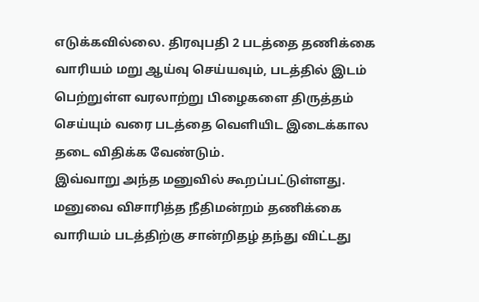எடுக்கவில்லை. திரவுபதி 2 படத்தை தணிக்கை வாரியம் மறு ஆய்வு செய்யவும், படத்தில் இடம் பெற்றுள்ள வரலாற்று பிழைகளை திருத்தம் செய்யும் வரை படத்தை வெளியிட இடைக்கால தடை விதிக்க வேண்டும்.
இவ்வாறு அந்த மனுவில் கூறப்பட்டுள்ளது. மனுவை விசாரித்த நீதிமன்றம் தணிக்கை வாரியம் படத்திற்கு சான்றிதழ் தந்து விட்டது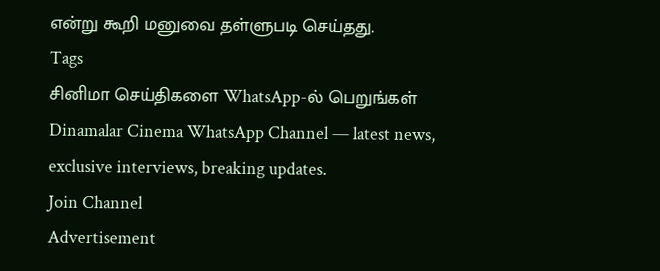என்று கூறி மனுவை தள்ளுபடி செய்தது.
Tags
சினிமா செய்திகளை WhatsApp-ல் பெறுங்கள்
Dinamalar Cinema WhatsApp Channel — latest news, exclusive interviews, breaking updates.
Join Channel
Advertisement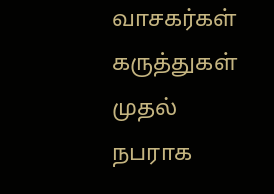வாசகர்கள் கருத்துகள்
முதல் நபராக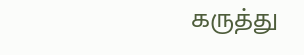கருத்து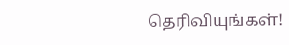தெரிவியுங்கள்!